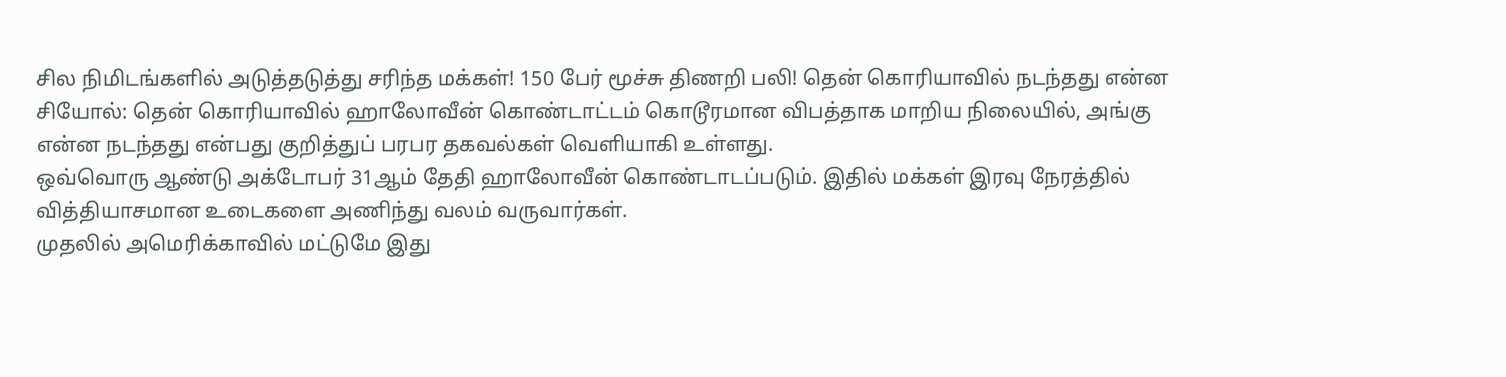சில நிமிடங்களில் அடுத்தடுத்து சரிந்த மக்கள்! 150 பேர் மூச்சு திணறி பலி! தென் கொரியாவில் நடந்தது என்ன
சியோல்: தென் கொரியாவில் ஹாலோவீன் கொண்டாட்டம் கொடூரமான விபத்தாக மாறிய நிலையில், அங்கு என்ன நடந்தது என்பது குறித்துப் பரபர தகவல்கள் வெளியாகி உள்ளது.
ஒவ்வொரு ஆண்டு அக்டோபர் 31ஆம் தேதி ஹாலோவீன் கொண்டாடப்படும். இதில் மக்கள் இரவு நேரத்தில் வித்தியாசமான உடைகளை அணிந்து வலம் வருவார்கள்.
முதலில் அமெரிக்காவில் மட்டுமே இது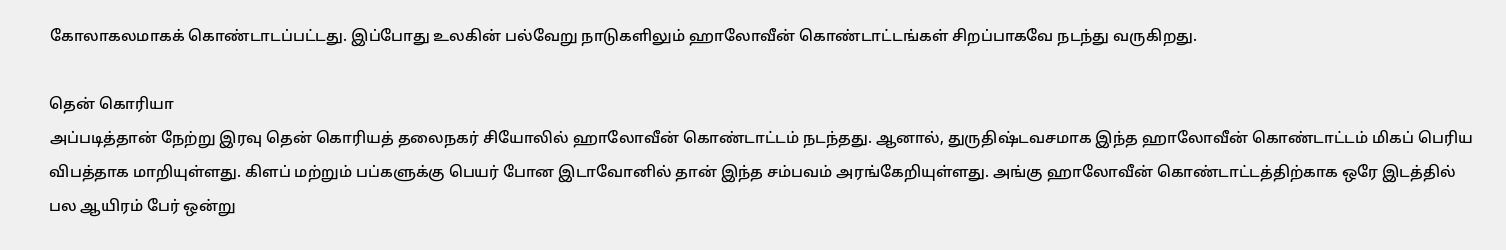கோலாகலமாகக் கொண்டாடப்பட்டது. இப்போது உலகின் பல்வேறு நாடுகளிலும் ஹாலோவீன் கொண்டாட்டங்கள் சிறப்பாகவே நடந்து வருகிறது.

தென் கொரியா
அப்படித்தான் நேற்று இரவு தென் கொரியத் தலைநகர் சியோலில் ஹாலோவீன் கொண்டாட்டம் நடந்தது. ஆனால், துருதிஷ்டவசமாக இந்த ஹாலோவீன் கொண்டாட்டம் மிகப் பெரிய விபத்தாக மாறியுள்ளது. கிளப் மற்றும் பப்களுக்கு பெயர் போன இடாவோனில் தான் இந்த சம்பவம் அரங்கேறியுள்ளது. அங்கு ஹாலோவீன் கொண்டாட்டத்திற்காக ஒரே இடத்தில் பல ஆயிரம் பேர் ஒன்று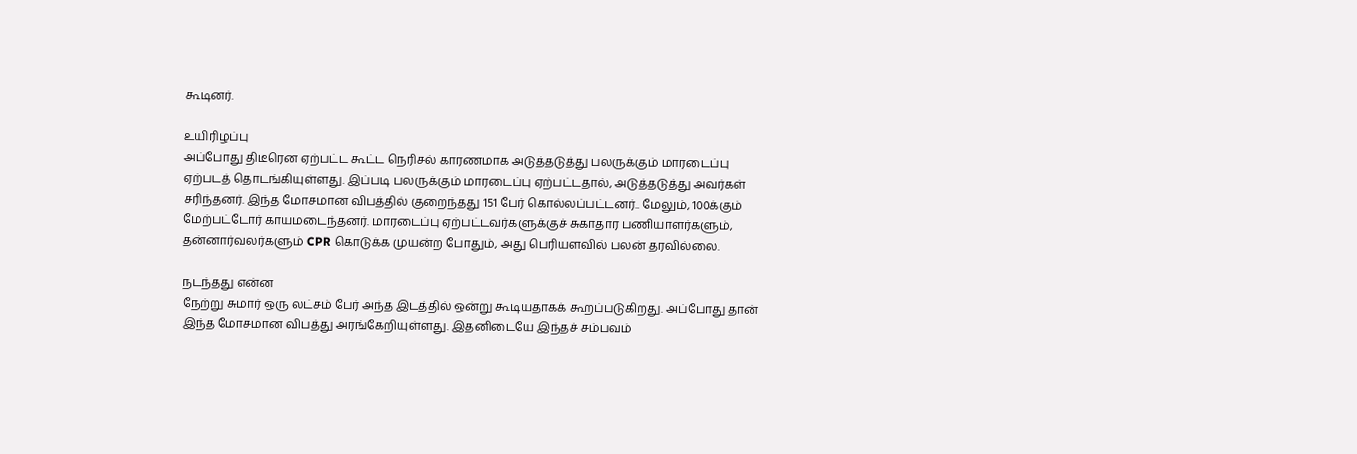கூடினர்.

உயிரிழப்பு
அப்போது திடீரென ஏற்பட்ட கூட்ட நெரிசல் காரணமாக அடுத்தடுத்து பலருக்கும் மாரடைப்பு ஏற்படத் தொடங்கியுள்ளது. இப்படி பலருக்கும் மாரடைப்பு ஏற்பட்டதால், அடுத்தடுத்து அவர்கள் சரிந்தனர். இந்த மோசமான விபத்தில் குறைந்தது 151 பேர் கொல்லப்பட்டனர்.. மேலும், 100க்கும் மேற்பட்டோர் காயமடைந்தனர். மாரடைப்பு ஏற்பட்டவர்களுக்குச் சுகாதார பணியாளர்களும், தன்னார்வலர்களும் CPR கொடுக்க முயன்ற போதும், அது பெரியளவில் பலன் தரவில்லை.

நடந்தது என்ன
நேற்று சுமார் ஒரு லட்சம் பேர் அந்த இடத்தில் ஒன்று கூடியதாகக் கூறப்படுகிறது. அப்போது தான் இந்த மோசமான விபத்து அரங்கேறியுள்ளது. இதனிடையே இந்தச் சம்பவம்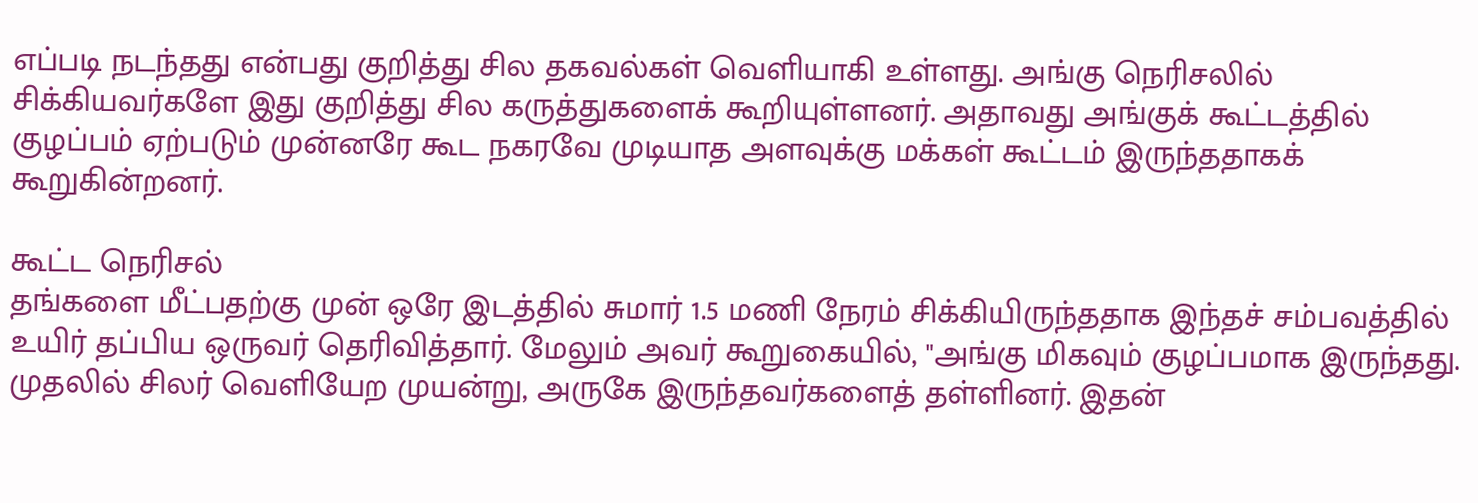எப்படி நடந்தது என்பது குறித்து சில தகவல்கள் வெளியாகி உள்ளது. அங்கு நெரிசலில் சிக்கியவர்களே இது குறித்து சில கருத்துகளைக் கூறியுள்ளனர். அதாவது அங்குக் கூட்டத்தில் குழப்பம் ஏற்படும் முன்னரே கூட நகரவே முடியாத அளவுக்கு மக்கள் கூட்டம் இருந்ததாகக் கூறுகின்றனர்.

கூட்ட நெரிசல்
தங்களை மீட்பதற்கு முன் ஒரே இடத்தில் சுமார் 1.5 மணி நேரம் சிக்கியிருந்ததாக இந்தச் சம்பவத்தில் உயிர் தப்பிய ஒருவர் தெரிவித்தார். மேலும் அவர் கூறுகையில், "அங்கு மிகவும் குழப்பமாக இருந்தது. முதலில் சிலர் வெளியேற முயன்று, அருகே இருந்தவர்களைத் தள்ளினர். இதன்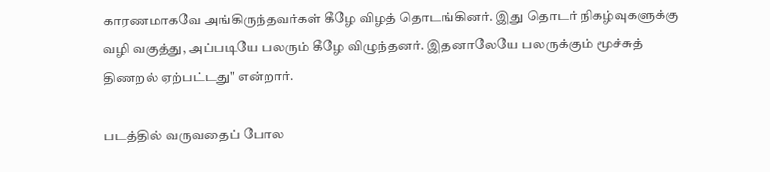காரணமாகவே அங்கிருந்தவர்கள் கீழே விழத் தொடங்கினர். இது தொடர் நிகழ்வுகளுக்கு வழி வகுத்து, அப்படியே பலரும் கீழே விழுந்தனர். இதனாலேயே பலருக்கும் மூச்சுத் திணறல் ஏற்பட்டது" என்றார்.

படத்தில் வருவதைப் போல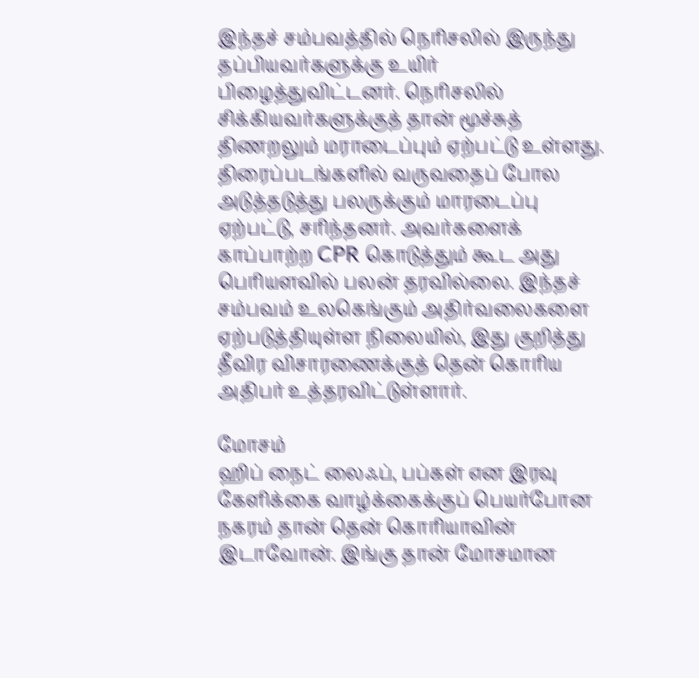இந்தச் சம்பவத்தில் நெரிசலில் இருந்து தப்பியவர்களுக்கு உயிர் பிழைத்துவிட்டனர். நெரிசலில் சிக்கியவர்களுக்குத் தான் மூச்சுத் திணறலும் மராடைப்பும் ஏற்பட்டு உள்ளது. திரைப்படங்களில் வருவதைப் போல அடுத்தடுத்து பலருக்கும் மாரடைப்பு ஏற்பட்டு, சரிந்தனர். அவர்களைக் காப்பாற்ற CPR கொடுத்தும் கூட அது பெரியளவில் பலன் தரவில்லை. இந்தச் சம்பவம் உலகெங்கும் அதிர்வலைகளை ஏற்படுத்தியுள்ள நிலையில், இது குறித்து தீவிர விசாரணைக்குத் தென் கொரிய அதிபர் உத்தரவிட்டுள்ளார்.

மோசம்
ஹிப் நைட் லைஃப், பப்கள் என இரவு கேளிக்கை வாழ்க்கைக்குப் பெயர்போன நகரம் தான் தென் கொரியாவின் இடாவோன். இங்கு தான் மோசமான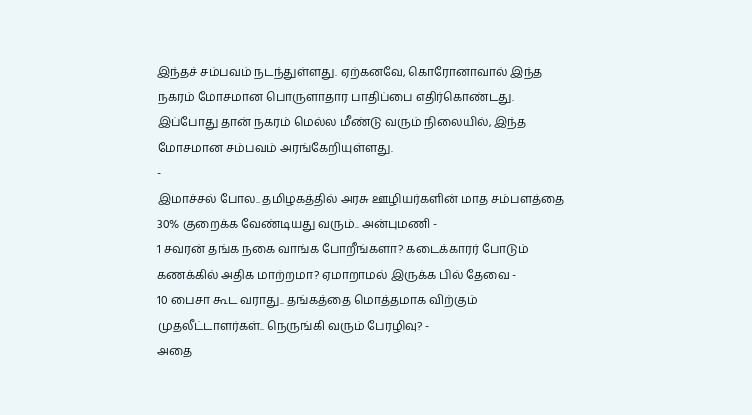இந்தச் சம்பவம் நடந்துள்ளது. ஏற்கனவே, கொரோனாவால் இந்த நகரம் மோசமான பொருளாதார பாதிப்பை எதிர்கொண்டது. இப்போது தான் நகரம் மெல்ல மீண்டு வரும் நிலையில், இந்த மோசமான சம்பவம் அரங்கேறியுள்ளது.
-
இமாச்சல் போல.. தமிழகத்தில் அரசு ஊழியர்களின் மாத சம்பளத்தை 30% குறைக்க வேண்டியது வரும்.. அன்புமணி -
1 சவரன் தங்க நகை வாங்க போறீங்களா? கடைக்காரர் போடும் கணக்கில் அதிக மாற்றமா? ஏமாறாமல் இருக்க பில் தேவை -
10 பைசா கூட வராது.. தங்கத்தை மொத்தமாக விற்கும் முதலீட்டாளர்கள்.. நெருங்கி வரும் பேரழிவு? -
அதை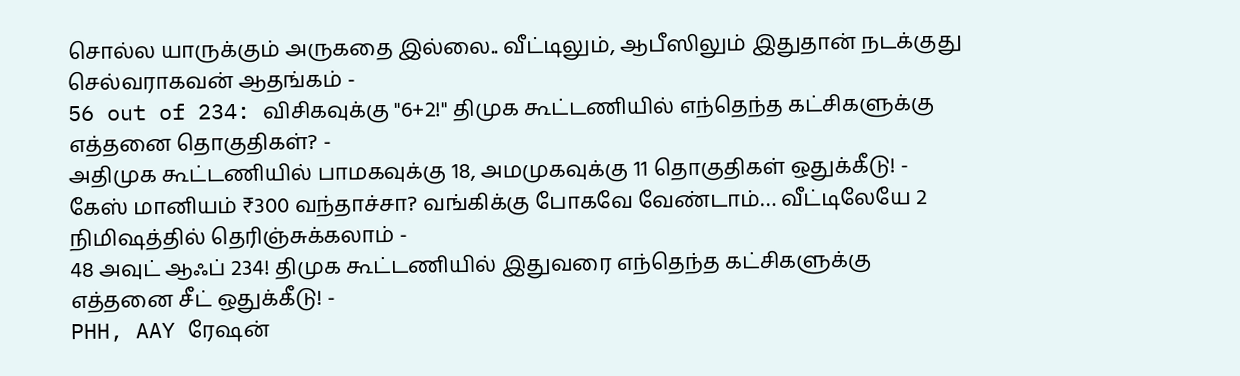சொல்ல யாருக்கும் அருகதை இல்லை.. வீட்டிலும், ஆபீஸிலும் இதுதான் நடக்குது செல்வராகவன் ஆதங்கம் -
56 out of 234: விசிகவுக்கு "6+2!" திமுக கூட்டணியில் எந்தெந்த கட்சிகளுக்கு எத்தனை தொகுதிகள்? -
அதிமுக கூட்டணியில் பாமகவுக்கு 18, அமமுகவுக்கு 11 தொகுதிகள் ஒதுக்கீடு! -
கேஸ் மானியம் ₹300 வந்தாச்சா? வங்கிக்கு போகவே வேண்டாம்… வீட்டிலேயே 2 நிமிஷத்தில் தெரிஞ்சுக்கலாம் -
48 அவுட் ஆஃப் 234! திமுக கூட்டணியில் இதுவரை எந்தெந்த கட்சிகளுக்கு எத்தனை சீட் ஒதுக்கீடு! -
PHH, AAY ரேஷன்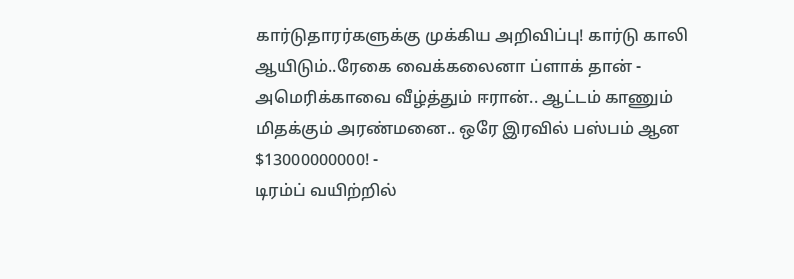கார்டுதாரர்களுக்கு முக்கிய அறிவிப்பு! கார்டு காலி ஆயிடும்..ரேகை வைக்கலைனா ப்ளாக் தான் -
அமெரிக்காவை வீழ்த்தும் ஈரான்.. ஆட்டம் காணும் மிதக்கும் அரண்மனை.. ஒரே இரவில் பஸ்பம் ஆன $13000000000! -
டிரம்ப் வயிற்றில்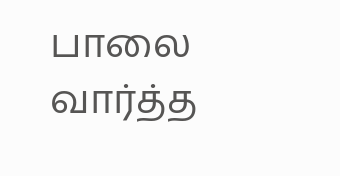பாலை வார்த்த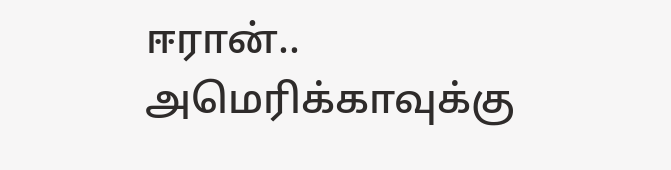ஈரான்.. அமெரிக்காவுக்கு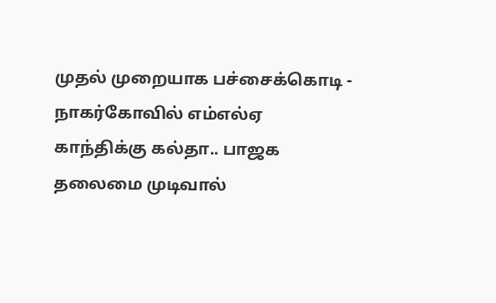முதல் முறையாக பச்சைக்கொடி -
நாகர்கோவில் எம்எல்ஏ காந்திக்கு கல்தா.. பாஜக தலைமை முடிவால்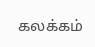கலக்கம்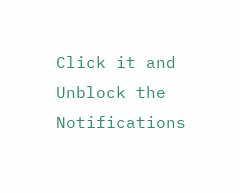Click it and Unblock the Notifications